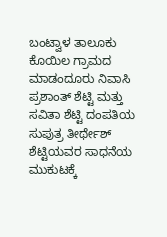ಬಂಟ್ವಾಳ ತಾಲೂಕು ಕೊಯಿಲ ಗ್ರಾಮದ ಮಾಡಂದೂರು ನಿವಾಸಿ ಪ್ರಶಾಂತ್ ಶೆಟ್ಟಿ ಮತ್ತು ಸವಿತಾ ಶೆಟ್ಟಿ ದಂಪತಿಯ ಸುಪುತ್ರ ತೀರ್ಥೇಶ್ ಶೆಟ್ಟಿಯವರ ಸಾಧನೆಯ ಮುಕುಟಕ್ಕೆ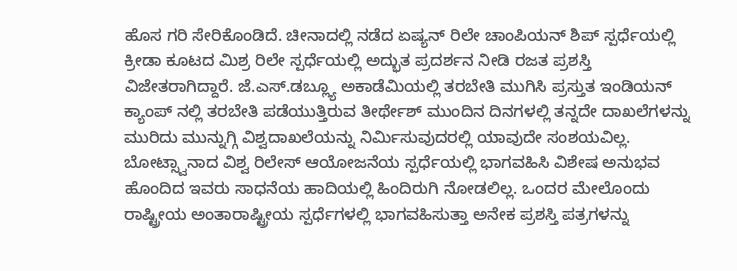ಹೊಸ ಗರಿ ಸೇರಿಕೊಂಡಿದೆ. ಚೀನಾದಲ್ಲಿ ನಡೆದ ಏಷ್ಯನ್ ರಿಲೇ ಚಾಂಪಿಯನ್ ಶಿಪ್ ಸ್ಪರ್ಧೆಯಲ್ಲಿ ಕ್ರೀಡಾ ಕೂಟದ ಮಿಶ್ರ ರಿಲೇ ಸ್ಪರ್ಧೆಯಲ್ಲಿ ಅದ್ಭುತ ಪ್ರದರ್ಶನ ನೀಡಿ ರಜತ ಪ್ರಶಸ್ತಿ ವಿಜೇತರಾಗಿದ್ದಾರೆ. ಜೆ.ಎಸ್.ಡಬ್ಲ್ಯೂ ಅಕಾಡೆಮಿಯಲ್ಲಿ ತರಬೇತಿ ಮುಗಿಸಿ ಪ್ರಸ್ತುತ ಇಂಡಿಯನ್ ಕ್ಯಾಂಪ್ ನಲ್ಲಿ ತರಬೇತಿ ಪಡೆಯುತ್ತಿರುವ ತೀರ್ಥೇಶ್ ಮುಂದಿನ ದಿನಗಳಲ್ಲಿ ತನ್ನದೇ ದಾಖಲೆಗಳನ್ನು ಮುರಿದು ಮುನ್ನುಗ್ಗಿ ವಿಶ್ವದಾಖಲೆಯನ್ನು ನಿರ್ಮಿಸುವುದರಲ್ಲಿ ಯಾವುದೇ ಸಂಶಯವಿಲ್ಲ. ಬೋಟ್ಸ್ವಾನಾದ ವಿಶ್ವ ರಿಲೇಸ್ ಆಯೋಜನೆಯ ಸ್ಪರ್ಧೆಯಲ್ಲಿ ಭಾಗವಹಿಸಿ ವಿಶೇಷ ಅನುಭವ ಹೊಂದಿದ ಇವರು ಸಾಧನೆಯ ಹಾದಿಯಲ್ಲಿ ಹಿಂದಿರುಗಿ ನೋಡಲಿಲ್ಲ. ಒಂದರ ಮೇಲೊಂದು ರಾಷ್ಟ್ರೀಯ ಅಂತಾರಾಷ್ಟ್ರೀಯ ಸ್ಪರ್ಧೆಗಳಲ್ಲಿ ಭಾಗವಹಿಸುತ್ತಾ ಅನೇಕ ಪ್ರಶಸ್ತಿ ಪತ್ರಗಳನ್ನು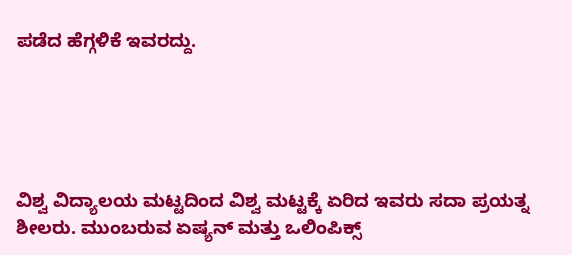ಪಡೆದ ಹೆಗ್ಗಳಿಕೆ ಇವರದ್ದು.





ವಿಶ್ವ ವಿದ್ಯಾಲಯ ಮಟ್ಟದಿಂದ ವಿಶ್ವ ಮಟ್ಟಕ್ಕೆ ಏರಿದ ಇವರು ಸದಾ ಪ್ರಯತ್ನ ಶೀಲರು. ಮುಂಬರುವ ಏಷ್ಯನ್ ಮತ್ತು ಒಲಿಂಪಿಕ್ಸ್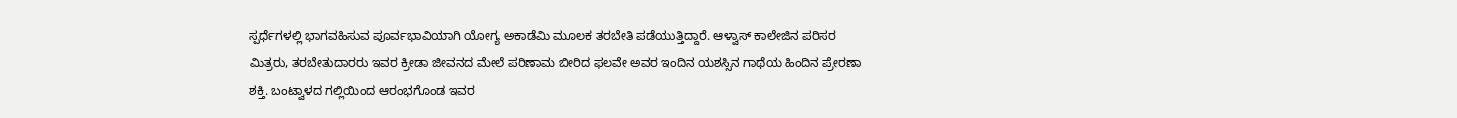ಸ್ಪರ್ಧೆಗಳಲ್ಲಿ ಭಾಗವಹಿಸುವ ಪೂರ್ವಭಾವಿಯಾಗಿ ಯೋಗ್ಯ ಅಕಾಡೆಮಿ ಮೂಲಕ ತರಬೇತಿ ಪಡೆಯುತ್ತಿದ್ದಾರೆ. ಆಳ್ವಾಸ್ ಕಾಲೇಜಿನ ಪರಿಸರ ಮಿತ್ರರು, ತರಬೇತುದಾರರು ಇವರ ಕ್ರೀಡಾ ಜೀವನದ ಮೇಲೆ ಪರಿಣಾಮ ಬೀರಿದ ಫಲವೇ ಅವರ ಇಂದಿನ ಯಶಸ್ಸಿನ ಗಾಥೆಯ ಹಿಂದಿನ ಪ್ರೇರಣಾ ಶಕ್ತಿ. ಬಂಟ್ವಾಳದ ಗಲ್ಲಿಯಿಂದ ಆರಂಭಗೊಂಡ ಇವರ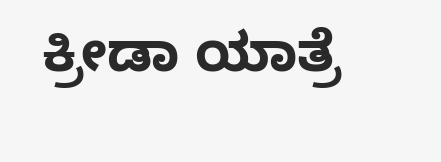ಕ್ರೀಡಾ ಯಾತ್ರೆ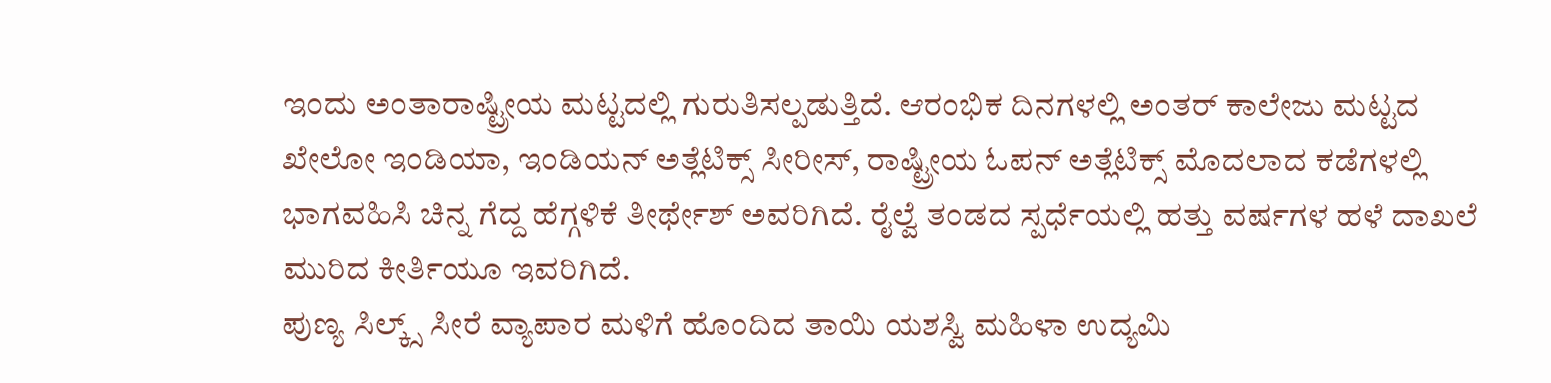ಇಂದು ಅಂತಾರಾಷ್ಟ್ರೀಯ ಮಟ್ಟದಲ್ಲಿ ಗುರುತಿಸಲ್ಪಡುತ್ತಿದೆ. ಆರಂಭಿಕ ದಿನಗಳಲ್ಲಿ ಅಂತರ್ ಕಾಲೇಜು ಮಟ್ಟದ ಖೇಲೋ ಇಂಡಿಯಾ, ಇಂಡಿಯನ್ ಅತ್ಲೆಟಿಕ್ಸ್ ಸೀರೀಸ್, ರಾಷ್ಟ್ರೀಯ ಓಪನ್ ಅತ್ಲೆಟಿಕ್ಸ್ ಮೊದಲಾದ ಕಡೆಗಳಲ್ಲಿ ಭಾಗವಹಿಸಿ ಚಿನ್ನ ಗೆದ್ದ ಹೆಗ್ಗಳಿಕೆ ತೀರ್ಥೇಶ್ ಅವರಿಗಿದೆ. ರೈಲ್ವೆ ತಂಡದ ಸ್ಪರ್ಧೆಯಲ್ಲಿ ಹತ್ತು ವರ್ಷಗಳ ಹಳೆ ದಾಖಲೆ ಮುರಿದ ಕೀರ್ತಿಯೂ ಇವರಿಗಿದೆ.
ಪುಣ್ಯ ಸಿಲ್ಕ್ಸ್ ಸೀರೆ ವ್ಯಾಪಾರ ಮಳಿಗೆ ಹೊಂದಿದ ತಾಯಿ ಯಶಸ್ವಿ ಮಹಿಳಾ ಉದ್ಯಮಿ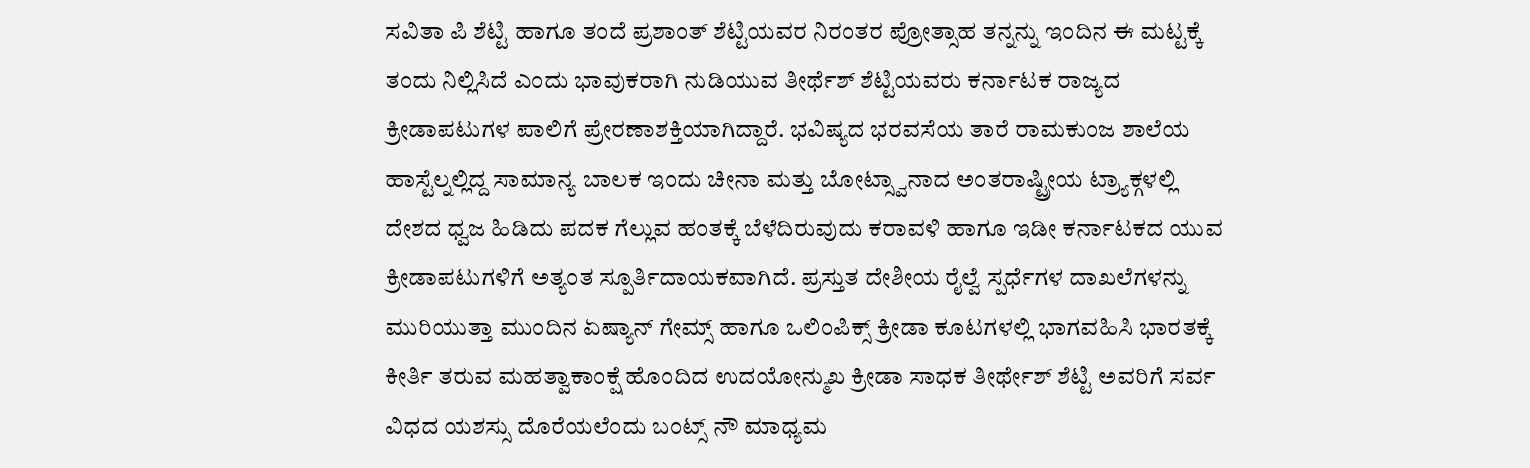ಸವಿತಾ ಪಿ ಶೆಟ್ಟಿ ಹಾಗೂ ತಂದೆ ಪ್ರಶಾಂತ್ ಶೆಟ್ಟಿಯವರ ನಿರಂತರ ಪ್ರೋತ್ಸಾಹ ತನ್ನನ್ನು ಇಂದಿನ ಈ ಮಟ್ಟಕ್ಕೆ ತಂದು ನಿಲ್ಲಿಸಿದೆ ಎಂದು ಭಾವುಕರಾಗಿ ನುಡಿಯುವ ತೀರ್ಥೆಶ್ ಶೆಟ್ಟಿಯವರು ಕರ್ನಾಟಕ ರಾಜ್ಯದ ಕ್ರೀಡಾಪಟುಗಳ ಪಾಲಿಗೆ ಪ್ರೇರಣಾಶಕ್ತಿಯಾಗಿದ್ದಾರೆ. ಭವಿಷ್ಯದ ಭರವಸೆಯ ತಾರೆ ರಾಮಕುಂಜ ಶಾಲೆಯ ಹಾಸ್ಟೆಲ್ನಲ್ಲಿದ್ದ ಸಾಮಾನ್ಯ ಬಾಲಕ ಇಂದು ಚೀನಾ ಮತ್ತು ಬೋಟ್ಸ್ವಾನಾದ ಅಂತರಾಷ್ಟ್ರೀಯ ಟ್ರ್ಯಾಕ್ಗಳಲ್ಲಿ ದೇಶದ ಧ್ವಜ ಹಿಡಿದು ಪದಕ ಗೆಲ್ಲುವ ಹಂತಕ್ಕೆ ಬೆಳೆದಿರುವುದು ಕರಾವಳಿ ಹಾಗೂ ಇಡೀ ಕರ್ನಾಟಕದ ಯುವ ಕ್ರೀಡಾಪಟುಗಳಿಗೆ ಅತ್ಯಂತ ಸ್ಪೂರ್ತಿದಾಯಕವಾಗಿದೆ. ಪ್ರಸ್ತುತ ದೇಶೀಯ ರೈಲ್ವೆ ಸ್ಪರ್ಧೆಗಳ ದಾಖಲೆಗಳನ್ನು ಮುರಿಯುತ್ತಾ ಮುಂದಿನ ಏಷ್ಯಾನ್ ಗೇಮ್ಸ್ ಹಾಗೂ ಒಲಿಂಪಿಕ್ಸ್ ಕ್ರೀಡಾ ಕೂಟಗಳಲ್ಲಿ ಭಾಗವಹಿಸಿ ಭಾರತಕ್ಕೆ ಕೀರ್ತಿ ತರುವ ಮಹತ್ವಾಕಾಂಕ್ಷೆ ಹೊಂದಿದ ಉದಯೋನ್ಮುಖ ಕ್ರೀಡಾ ಸಾಧಕ ತೀರ್ಥೇಶ್ ಶೆಟ್ಟಿ ಅವರಿಗೆ ಸರ್ವ ವಿಧದ ಯಶಸ್ಸು ದೊರೆಯಲೆಂದು ಬಂಟ್ಸ್ ನೌ ಮಾಧ್ಯಮ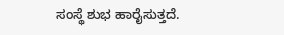ಸಂಸ್ಥೆ ಶುಭ ಹಾರೈಸುತ್ತದೆ.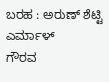ಬರಹ : ಅರುಣ್ ಶೆಟ್ಟಿ ಎರ್ಮಾಳ್
ಗೌರವ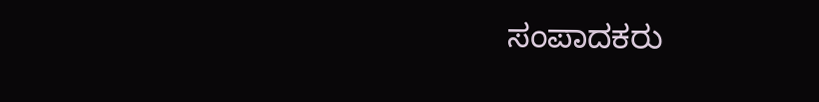ಸಂಪಾದಕರು